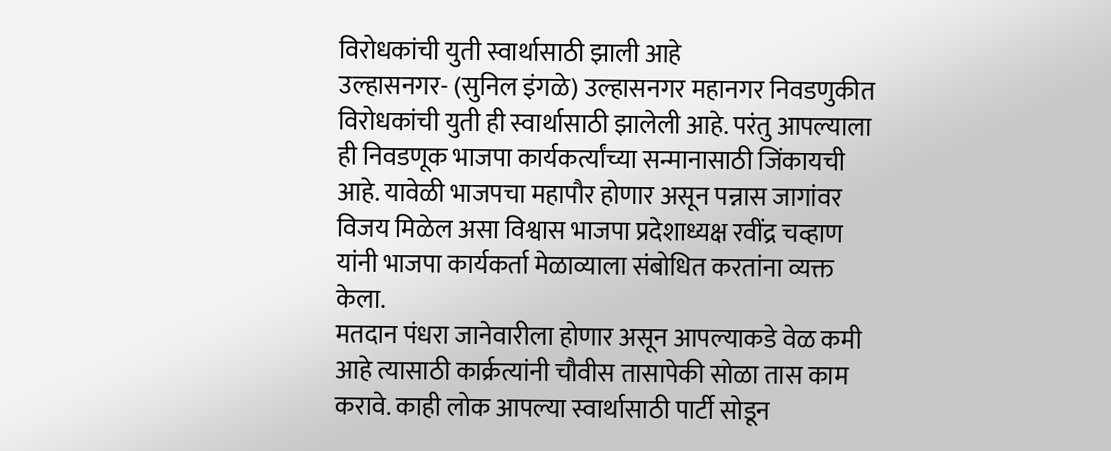विरोधकांची युती स्वार्थासाठी झाली आहे
उल्हासनगर- (सुनिल इंगळे) उल्हासनगर महानगर निवडणुकीत विरोधकांची युती ही स्वार्थासाठी झालेली आहे. परंतु आपल्याला ही निवडणूक भाजपा कार्यकर्त्यांच्या सन्मानासाठी जिंकायची आहे. यावेळी भाजपचा महापौर होणार असून पन्नास जागांवर विजय मिळेल असा विश्वास भाजपा प्रदेशाध्यक्ष रवींद्र चव्हाण यांनी भाजपा कार्यकर्ता मेळाव्याला संबोधित करतांना व्यक्त केला.
मतदान पंधरा जानेवारीला होणार असून आपल्याकडे वेळ कमी आहे त्यासाठी कार्क्रत्यांनी चौवीस तासापेकी सोळा तास काम करावे. काही लोक आपल्या स्वार्थासाठी पार्टी सोडून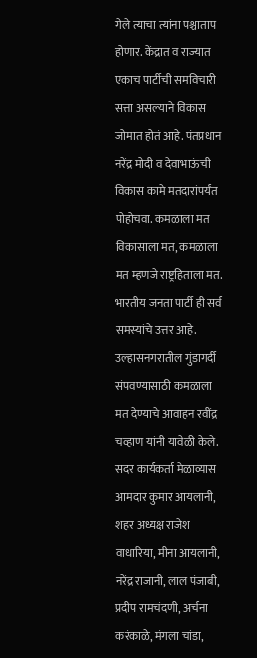गेले त्याचा त्यांना पश्चाताप होणार. केंद्रात व राज्यात एकाच पार्टीची समविचारी सत्ता असल्याने विकास जोमात होतं आहे. पंतप्रधान नरेंद्र मोदी व देवाभाऊंची  विकास कामे मतदारांपर्यंत पोहोचवा. कमळाला मत विकासाला मत, कमळाला मत म्हणजे राष्ट्रहिताला मत. भारतीय जनता पार्टी ही सर्व समस्यांचे उत्तर आहे. उल्हासनगरातील गुंडागर्दी संपवण्यासाठी कमळाला मत देण्याचे आवाहन रवींद्र चव्हाण यांनी यावेळी केले.
सदर कार्यकर्ता मेळाव्यास आमदार कुमार आयलानी, शहर अध्यक्ष राजेश वाधारिया, मीना आयलानी, नरेंद्र राजानी, लाल पंजाबी, प्रदीप रामचंदणी, अर्चना करंकाळे, मंगला चांडा,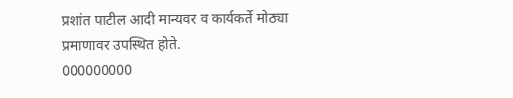प्रशांत पाटील आदी मान्यवर व कार्यकर्ते मोठ्या प्रमाणावर उपस्थित होते.
000000000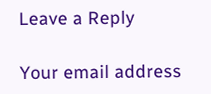Leave a Reply

Your email address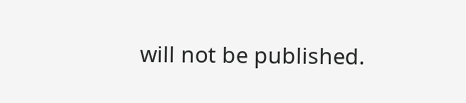will not be published.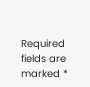Required fields are marked *